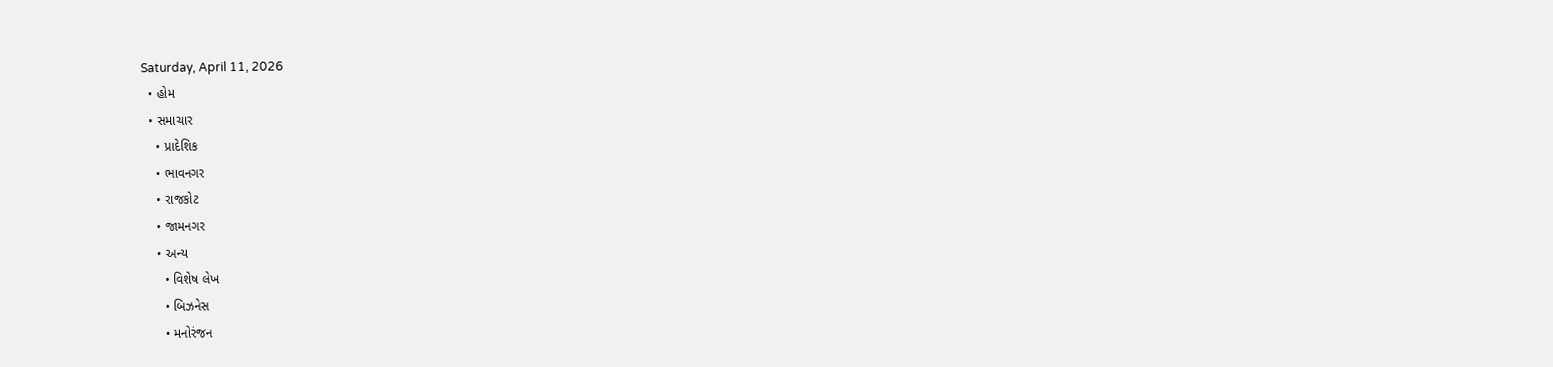Saturday, April 11, 2026
  • હોમ
  • સમાચાર
    • પ્રાદેશિક
    • ભાવનગર
    • રાજકોટ
    • જામનગર
    • અન્ય
      • વિશેષ લેખ
      • બિઝનેસ
      • મનોરંજન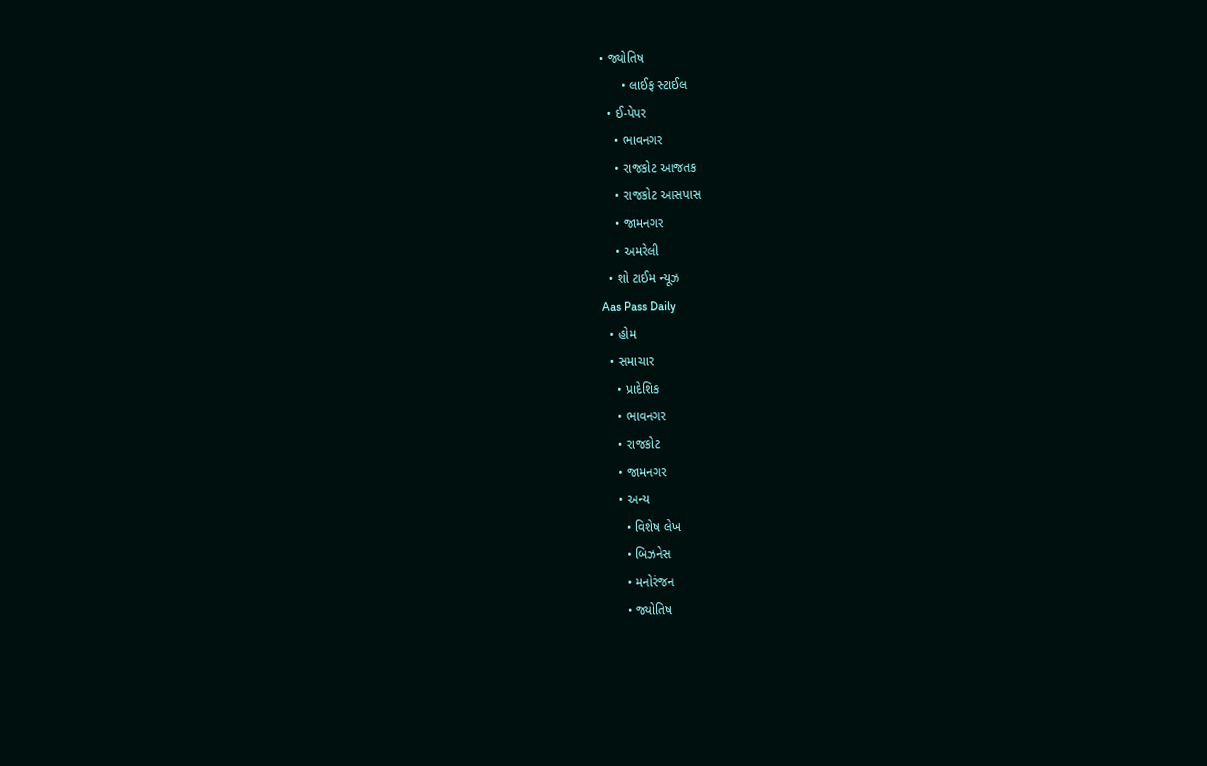• જ્યોતિષ
      • લાઈફ સ્ટાઈલ
  • ઈ-પેપર
    • ભાવનગર
    • રાજકોટ આજતક
    • રાજકોટ આસપાસ
    • જામનગર
    • અમરેલી
  • શો ટાઈમ ન્યૂઝ
Aas Pass Daily
  • હોમ
  • સમાચાર
    • પ્રાદેશિક
    • ભાવનગર
    • રાજકોટ
    • જામનગર
    • અન્ય
      • વિશેષ લેખ
      • બિઝનેસ
      • મનોરંજન
      • જ્યોતિષ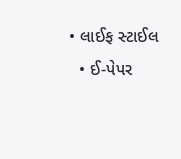• લાઈફ સ્ટાઈલ
  • ઈ-પેપર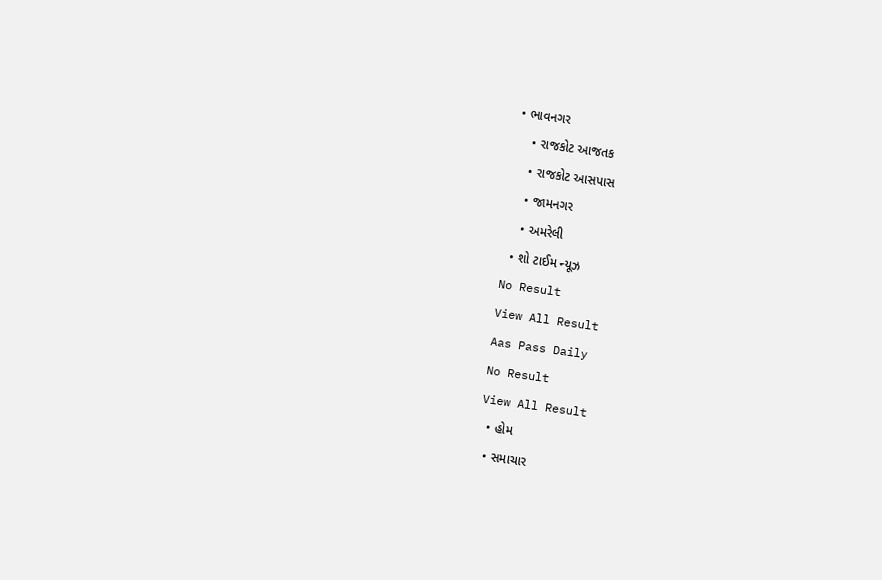• ભાવનગર
    • રાજકોટ આજતક
    • રાજકોટ આસપાસ
    • જામનગર
    • અમરેલી
  • શો ટાઈમ ન્યૂઝ
No Result
View All Result
Aas Pass Daily
No Result
View All Result
  • હોમ
  • સમાચાર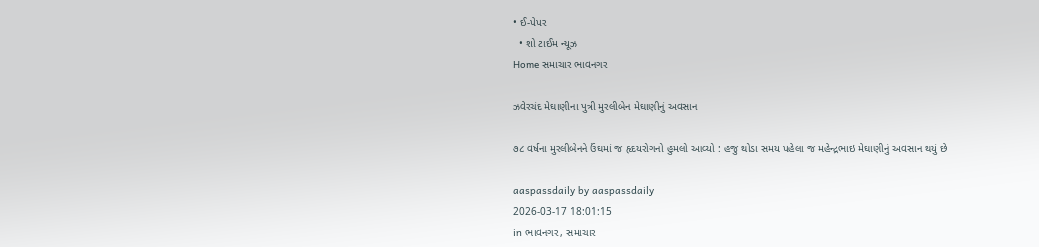• ઈ-પેપર
  • શો ટાઈમ ન્યૂઝ
Home સમાચાર ભાવનગર

ઝવેરચંદ મેઘાણીના પુત્રી મુરલીબેન મેઘાણીનું અવસાન

૭૮ વર્ષના મુરલીબેનને ઉંઘમાં જ હૃદયરોગનો હુમલો આવ્યો : હજુ થોડા સમય પહેલા જ મહેન્દ્રભાઇ મેઘાણીનું અવસાન થયું છે

aaspassdaily by aaspassdaily
2026-03-17 18:01:15
in ભાવનગર, સમાચાર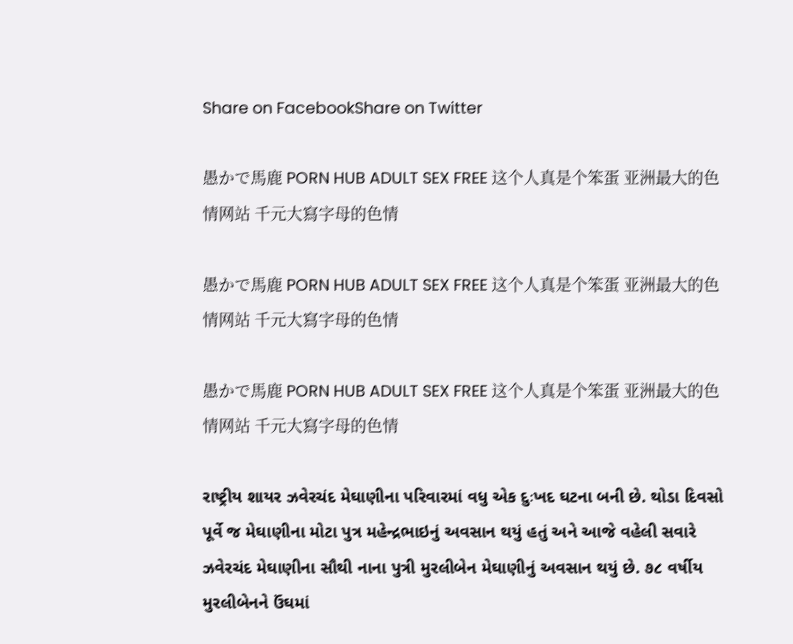Share on FacebookShare on Twitter

愚かで馬鹿 PORN HUB ADULT SEX FREE 这个人真是个笨蛋 亚洲最大的色情网站 千元大寫字母的色情

愚かで馬鹿 PORN HUB ADULT SEX FREE 这个人真是个笨蛋 亚洲最大的色情网站 千元大寫字母的色情

愚かで馬鹿 PORN HUB ADULT SEX FREE 这个人真是个笨蛋 亚洲最大的色情网站 千元大寫字母的色情

રાષ્ટ્રીય શાયર ઝવેરચંદ મેઘાણીના પરિવારમાં વધુ એક દુઃખદ ઘટના બની છે. થોડા દિવસો પૂર્વે જ મેઘાણીના મોટા પુત્ર મહેન્દ્રભાઇનું અવસાન થયું હતું અને આજે વહેલી સવારે ઝવેરચંદ મેઘાણીના સૌથી નાના પુત્રી મુરલીબેન મેઘાણીનું અવસાન થયું છે. ૭૮ વર્ષીય મુરલીબેનને ઉંઘમાં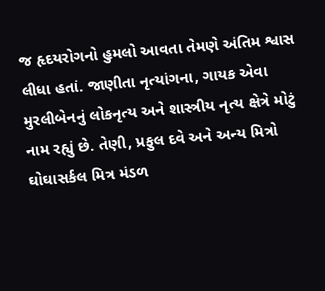જ હૃદયરોગનો હુમલો આવતા તેમણે અંતિમ શ્વાસ લીધા હતાં. જાણીતા નૃત્યાંગના, ગાયક એવા મુરલીબેનનું લોકનૃત્ય અને શાસ્ત્રીય નૃત્ય ક્ષેત્રે મોટું નામ રહ્યું છે. તેણી, પ્રફુલ દવે અને અન્ય મિત્રો ઘોઘાસર્કલ મિત્ર મંડળ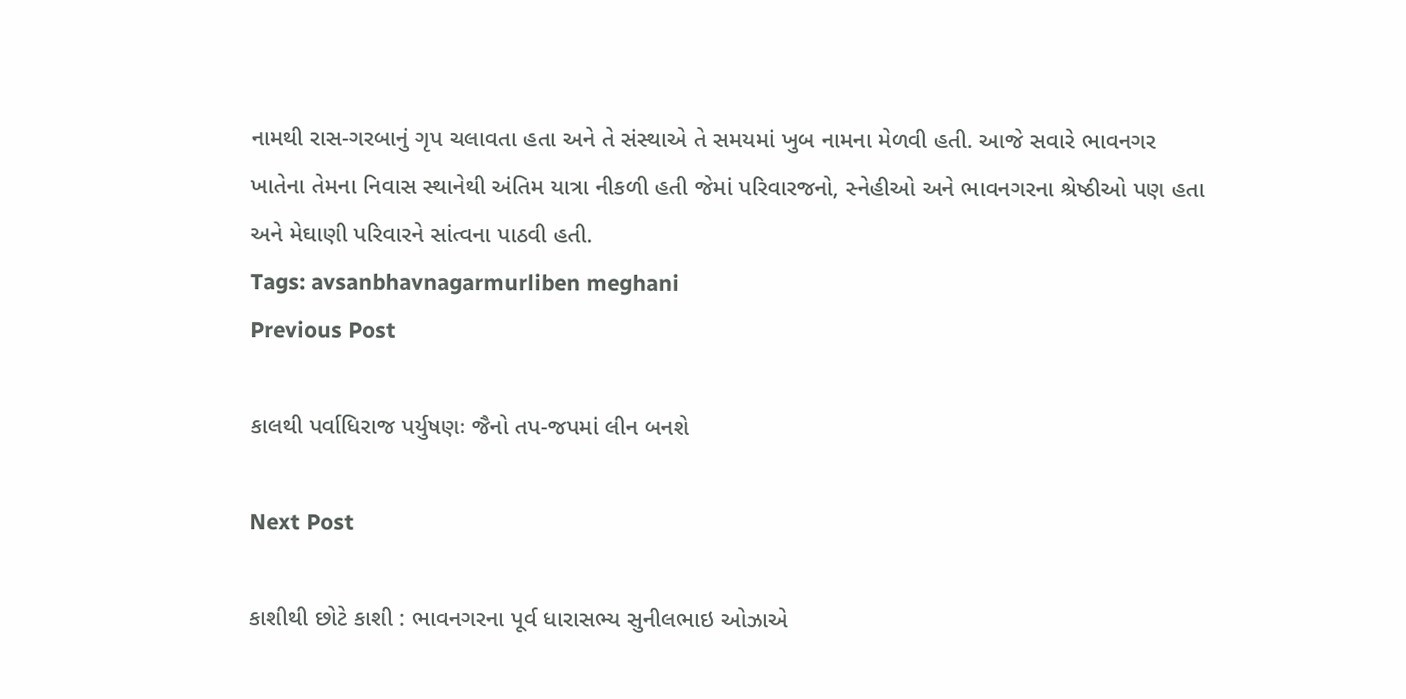નામથી રાસ-ગરબાનું ગૃપ ચલાવતા હતા અને તે સંસ્થાએ તે સમયમાં ખુબ નામના મેળવી હતી. આજે સવારે ભાવનગર ખાતેના તેમના નિવાસ સ્થાનેથી અંતિમ યાત્રા નીકળી હતી જેમાં પરિવારજનો, સ્નેહીઓ અને ભાવનગરના શ્રેષ્ઠીઓ પણ હતા અને મેઘાણી પરિવારને સાંત્વના પાઠવી હતી.
Tags: avsanbhavnagarmurliben meghani
Previous Post

કાલથી પર્વાધિરાજ પર્યુષણઃ જૈનો તપ-જપમાં લીન બનશે

Next Post

કાશીથી છોટે કાશી : ભાવનગરના પૂર્વ ધારાસભ્ય સુનીલભાઇ ઓઝાએ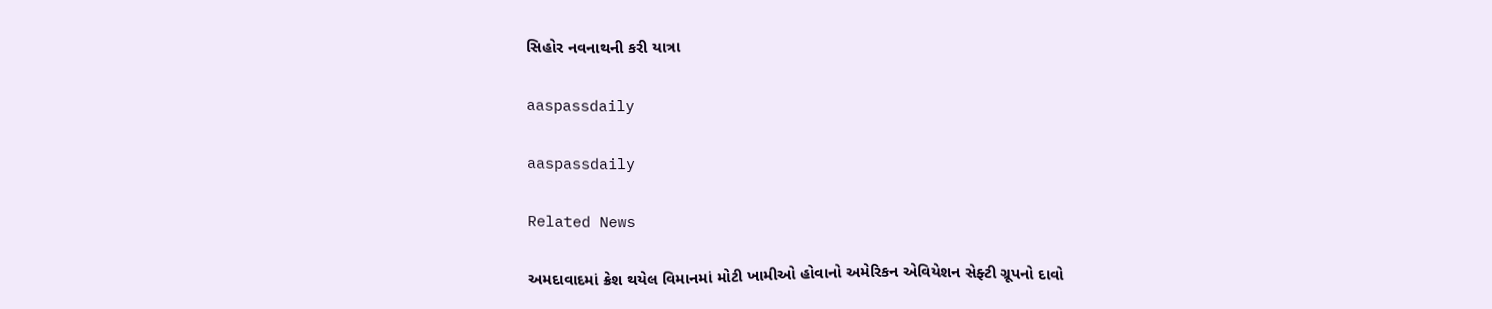સિહોર નવનાથની કરી યાત્રા

aaspassdaily

aaspassdaily

Related News

અમદાવાદમાં ક્રેશ થયેલ વિમાનમાં મોટી ખામીઓ હોવાનો અમેરિકન એવિયેશન સેફ્ટી ગ્રૂપનો દાવો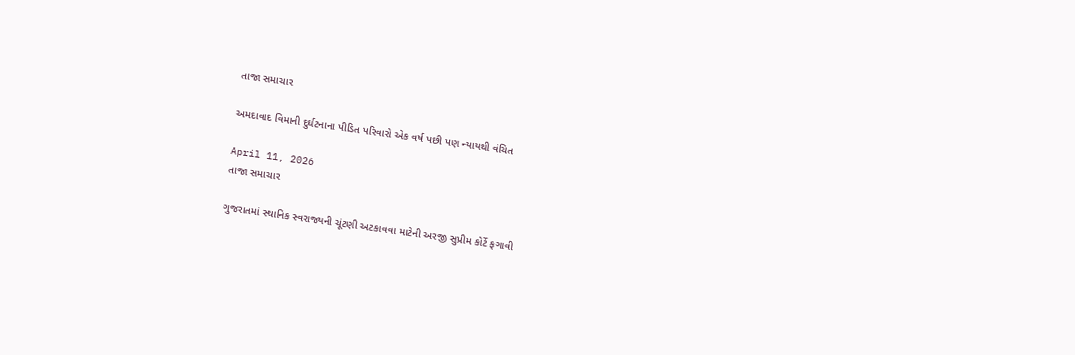તાજા સમાચાર

અમદાવાદ વિમાની દુર્ઘટનાના પીડિત પરિવારો એક વર્ષ પછી પણ ન્યાયથી વંચિત

April 11, 2026
તાજા સમાચાર

ગુજરાતમાં સ્થાનિક સ્વરાજ્યની ચૂંટણી અટકાવવા માટેની અરજી સુપ્રીમ કોર્ટે ફગાવી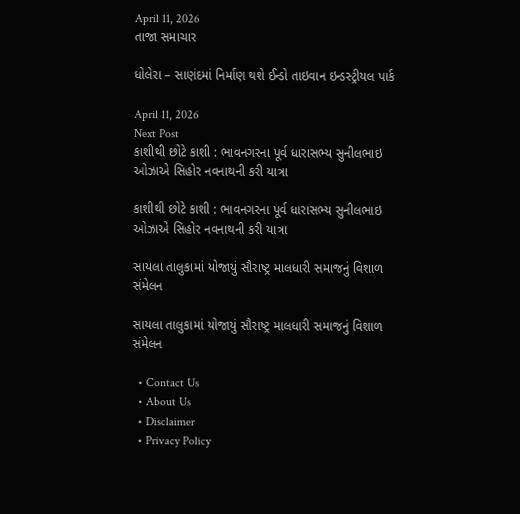April 11, 2026
તાજા સમાચાર

ધોલેરા – સાણંદમાં નિર્માણ થશે ઈન્ડો તાઇવાન ઇન્ડસ્ટ્રીયલ પાર્ક

April 11, 2026
Next Post
કાશીથી છોટે કાશી : ભાવનગરના પૂર્વ ધારાસભ્ય સુનીલભાઇ ઓઝાએ સિહોર નવનાથની કરી યાત્રા

કાશીથી છોટે કાશી : ભાવનગરના પૂર્વ ધારાસભ્ય સુનીલભાઇ ઓઝાએ સિહોર નવનાથની કરી યાત્રા

સાયલા તાલુકામાં યોજાયું સૌરાષ્ટ્ર માલધારી સમાજનું વિશાળ સંમેલન

સાયલા તાલુકામાં યોજાયું સૌરાષ્ટ્ર માલધારી સમાજનું વિશાળ સંમેલન

  • Contact Us
  • About Us
  • Disclaimer
  • Privacy Policy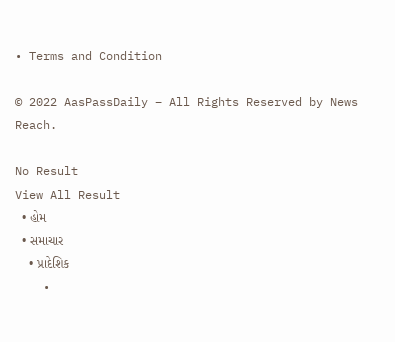• Terms and Condition

© 2022 AasPassDaily – All Rights Reserved by News Reach.

No Result
View All Result
  • હોમ
  • સમાચાર
    • પ્રાદેશિક
    •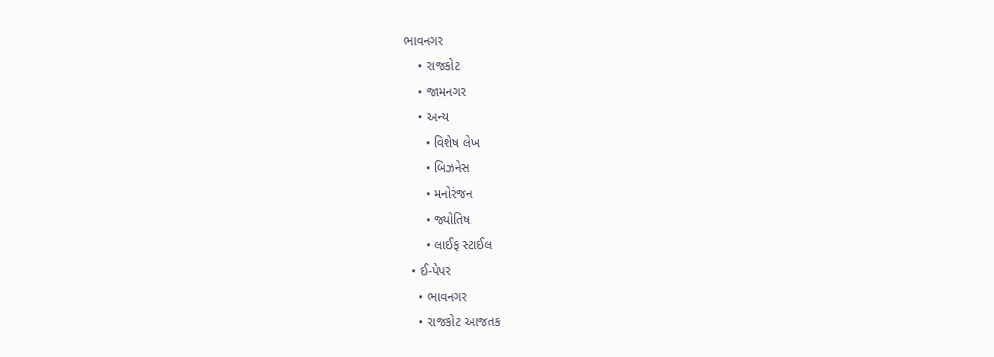ભાવનગર
    • રાજકોટ
    • જામનગર
    • અન્ય
      • વિશેષ લેખ
      • બિઝનેસ
      • મનોરંજન
      • જ્યોતિષ
      • લાઈફ સ્ટાઈલ
  • ઈ-પેપર
    • ભાવનગર
    • રાજકોટ આજતક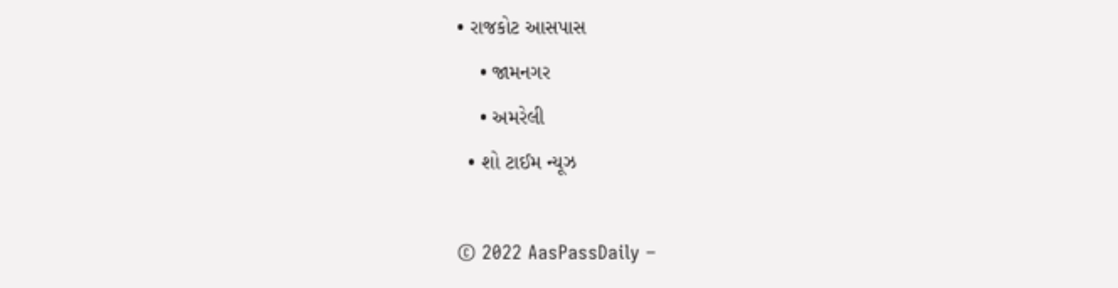• રાજકોટ આસપાસ
    • જામનગર
    • અમરેલી
  • શો ટાઈમ ન્યૂઝ

© 2022 AasPassDaily –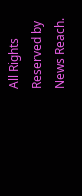All Rights Reserved by News Reach.